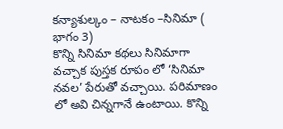కన్యాశుల్కం – నాటకం –సినిమా ( భాగం 3)
కొన్ని సినిమా కథలు సినిమాగా వచ్చాక పుస్తక రూపం లో ‘సినిమా నవల’ పేరుతో వచ్చాయి. పరిమాణం లో అవి చిన్నగానే ఉంటాయి. కొన్ని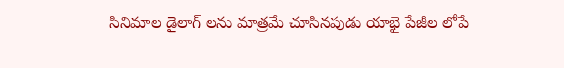సినిమాల డైలాగ్ లను మాత్రమే చూసినపుడు యాభై పేజీల లోపే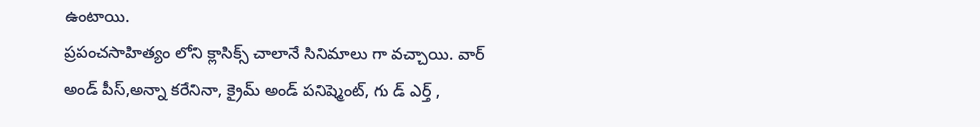ఉంటాయి.
ప్రపంచసాహిత్యం లోని క్లాసిక్స్ చాలానే సినిమాలు గా వచ్చాయి. వార్ అండ్ పీస్,అన్నా కరేనినా, క్రైమ్ అండ్ పనిష్మెంట్, గు డ్ ఎర్త్ ,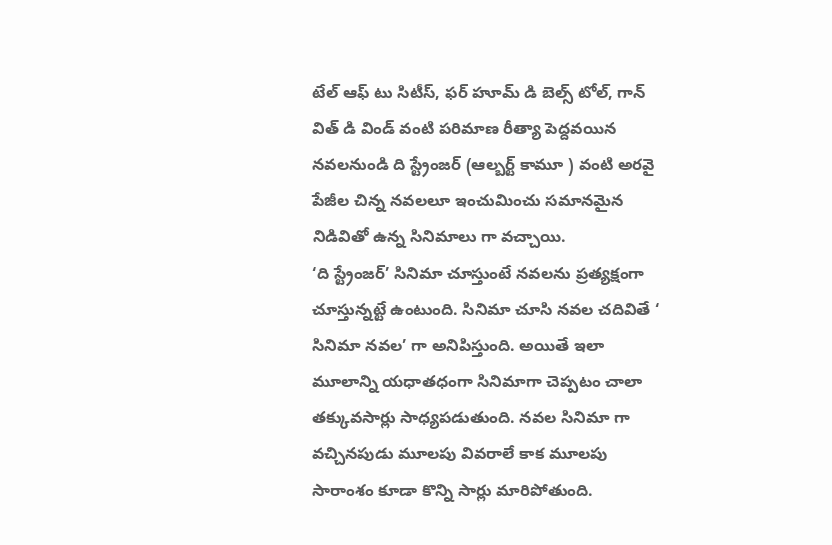టేల్ ఆఫ్ టు సిటీస్, ఫర్ హూమ్ డి బెల్స్ టోల్, గాన్ విత్ డి విండ్ వంటి పరిమాణ రీత్యా పెద్దవయిన నవలనుండి ది స్ట్రేంజర్ (ఆల్బర్ట్ కామూ ) వంటి అరవై పేజీల చిన్న నవలలూ ఇంచుమించు సమానమైన నిడివితో ఉన్న సినిమాలు గా వచ్చాయి.
‘ది స్ట్రేంజర్’ సినిమా చూస్తుంటే నవలను ప్రత్యక్షంగా చూస్తున్నట్టే ఉంటుంది. సినిమా చూసి నవల చదివితే ‘ సినిమా నవల’ గా అనిపిస్తుంది. అయితే ఇలా మూలాన్ని యధాతధంగా సినిమాగా చెప్పటం చాలా తక్కువసార్లు సాధ్యపడుతుంది. నవల సినిమా గా వచ్చినపుడు మూలపు వివరాలే కాక మూలపు సారాంశం కూడా కొన్ని సార్లు మారిపోతుంది.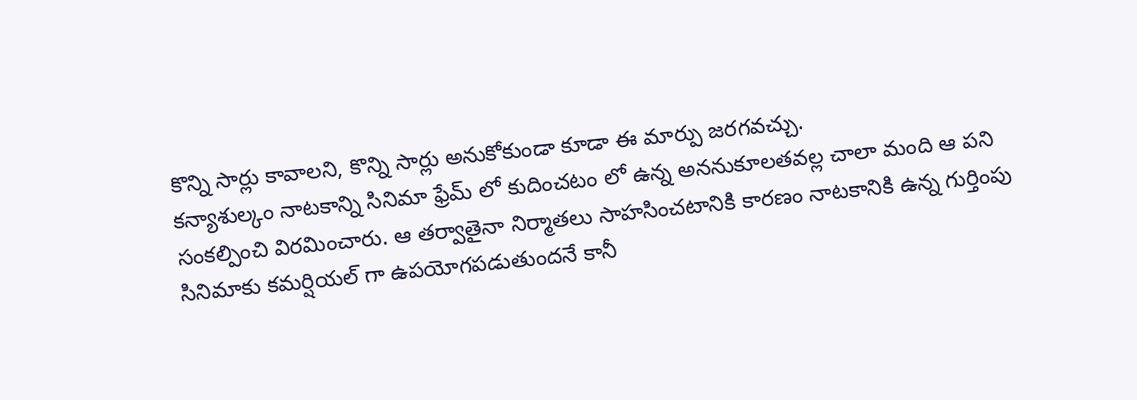కొన్ని సార్లు కావాలని, కొన్ని సార్లు అనుకోకుండా కూడా ఈ మార్పు జరగవచ్చు.
కన్యాశుల్కం నాటకాన్ని సినిమా ఫ్రేమ్ లో కుదించటం లో ఉన్న అననుకూలతవల్ల చాలా మంది ఆ పని సంకల్పించి విరమించారు. ఆ తర్వాతైనా నిర్మాతలు సాహసించటానికి కారణం నాటకానికి ఉన్న గుర్తింపు సినిమాకు కమర్షియల్ గా ఉపయోగపడుతుందనే కానీ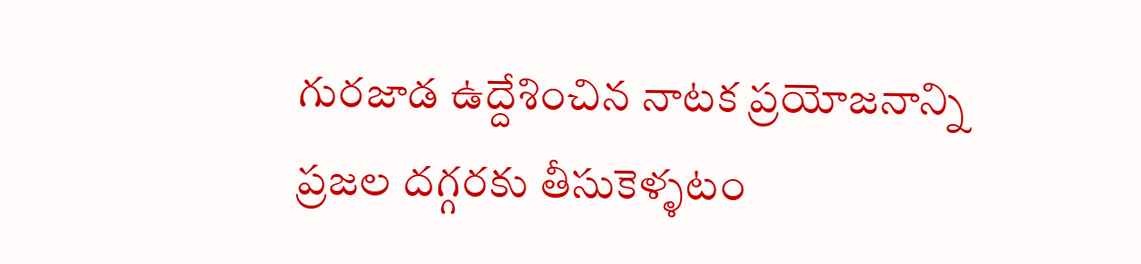గురజాడ ఉద్దేశించిన నాటక ప్రయోజనాన్ని ప్రజల దగ్గరకు తీసుకెళ్ళటం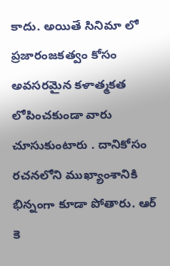కాదు. అయితే సినిమా లో ప్రజారంజకత్వం కోసం అవసరమైన కళాత్మకత లోపించకుండా వారు చూసుకుంటారు . దానికోసం రచనలోని ముఖ్యాంశానికి భిన్నంగా కూడా పోతారు. ఆర్ కె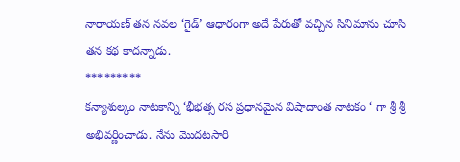నారాయణ్ తన నవల ‘గైడ్’ ఆధారంగా అదే పేరుతో వచ్చిన సినిమాను చూసి తన కథ కాదన్నాడు.
*********
కన్యాశుల్కం నాటకాన్ని ‘భీభత్స రస ప్రధానమైన విషాదాంత నాటకం ‘ గా శ్రీ శ్రీ అభివర్ణించాడు. నేను మొదటసారి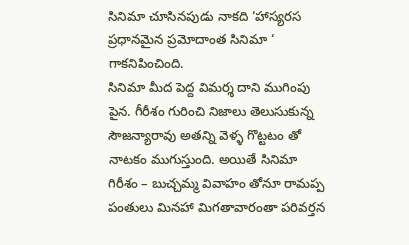సినిమా చూసినపుడు నాకది ‘హాస్యరస ప్రధానమైన ప్రమోదాంత సినిమా ‘ గాకనిపించింది.
సినిమా మీద పెద్ద విమర్శ దాని ముగింపు పైన. గీరీశం గురించి నిజాలు తెలుసుకున్న సౌజన్యారావు అతన్ని వెళ్ళ గొట్టటం తో నాటకం ముగుస్తుంది. అయితే సినిమా గిరీశం – బుచ్చమ్మ వివాహం తోనూ రామప్ప పంతులు మినహా మిగతావారంతా పరివర్తన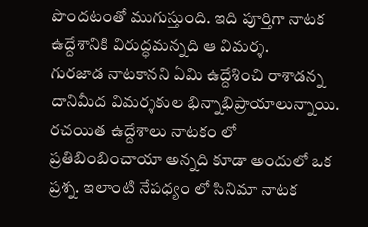పొందటంతో ముగుస్తుంది. ఇది పూర్తిగా నాటక ఉద్దేశానికి విరుద్ధమన్నది ఆ విమర్శ.
గురజాడ నాటకానని ఏమి ఉద్దేశించి రాశాడన్న దానిమీద విమర్శకుల భిన్నాభిప్రాయాలున్నాయి. రచయిత ఉద్దేశాలు నాటకం లో ప్రతిబింబించాయా అన్నది కూడా అందులో ఒక ప్రశ్న. ఇలాంటి నేపధ్యం లో సినిమా నాటక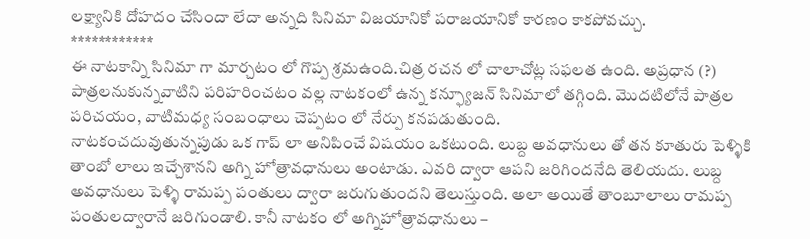లక్ష్యానికి దోహదం చేసిందా లేదా అన్నది సినిమా విజయానికో పరాజయానికో కారణం కాకపోవచ్చు.
************
ఈ నాటకాన్ని సినిమా గా మార్చటం లో గొప్ప శ్రమఉంది.చిత్ర రచన లో చాలాచోట్ల సఫలత ఉంది. అప్రధాన (?) పాత్రలనుకున్నవాటిని పరిహరించటం వల్ల నాటకంలో ఉన్న కన్ఫ్యూజన్ సినిమాలో తగ్గింది. మొదటిలోనే పాత్రల పరిచయం, వాటిమధ్య సంబంధాలు చెప్పటం లో నేర్పు కనపడుతుంది.
నాటకంచదువుతున్నపుడు ఒక గాప్ లా అనిపించే విషయం ఒకటుంది. లుబ్ద అవధానులు తో తన కూతురు పెళ్ళికి తాంబో లాలు ఇచ్చేశానని అగ్ని హోత్రావధానులు అంటాడు. ఎవరి ద్వారా ఆపని జరిగిందనేది తెలియదు. లుబ్ద అవధానులు పెళ్ళి రామప్ప పంతులు ద్వారా జరుగుతుందని తెలుస్తుంది. అలా అయితే తాంబూలాలు రామప్ప పంతులద్వారానే జరిగుండాలి. కానీ నాటకం లో అగ్నిహోత్రావధానులు –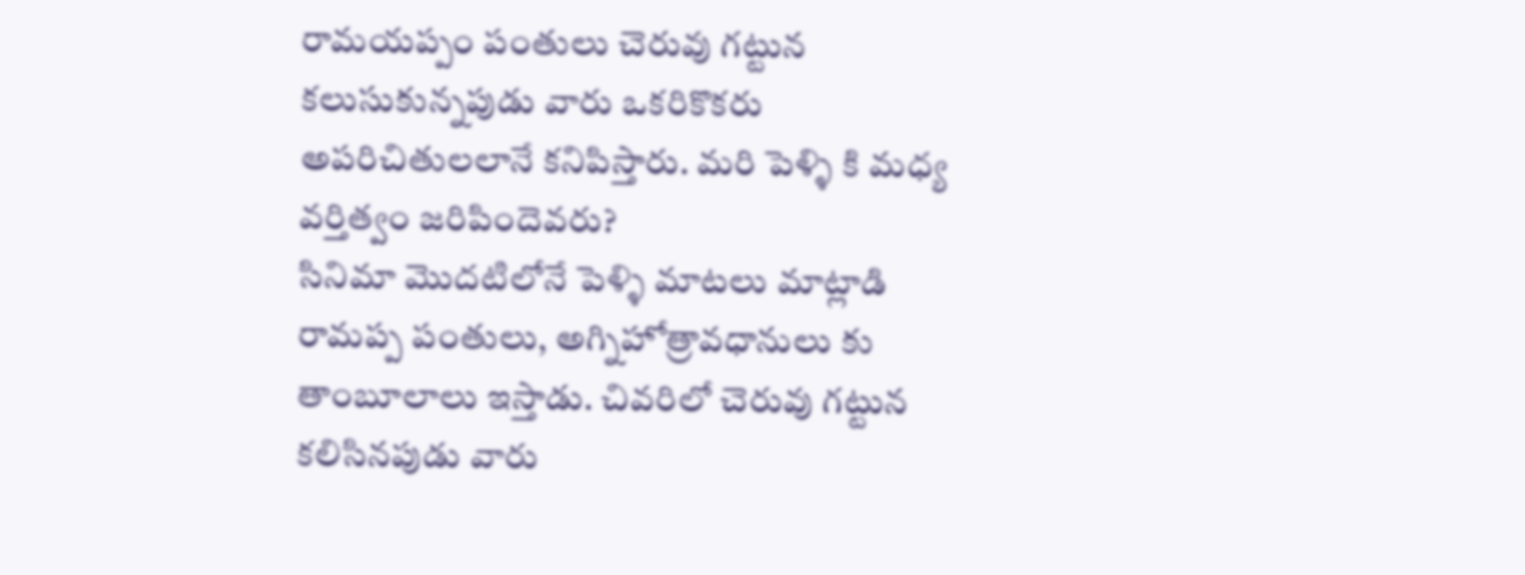రామయప్పం పంతులు చెరువు గట్టున కలుసుకున్నపుడు వారు ఒకరికొకరు అపరిచితులలానే కనిపిస్తారు. మరి పెళ్ళి కి మధ్య వర్తిత్వం జరిపిందెవరు?
సినిమా మొదటిలోనే పెళ్ళి మాటలు మాట్లాడి రామప్ప పంతులు, అగ్నిహోత్రావధానులు కు తాంబూలాలు ఇస్తాడు. చివరిలో చెరువు గట్టున కలిసినపుడు వారు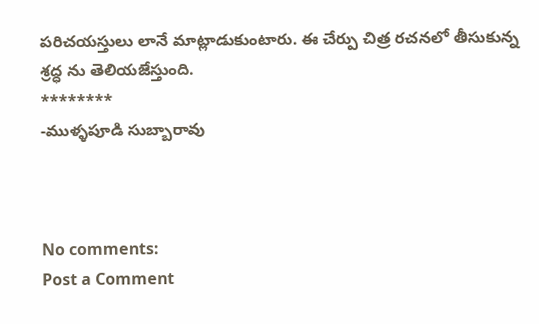పరిచయస్తులు లానే మాట్లాడుకుంటారు. ఈ చేర్పు చిత్ర రచనలో తీసుకున్న శ్రద్ధ ను తెలియజేస్తుంది.
********
-ముళ్ళపూడి సుబ్బారావు



No comments:
Post a Comment